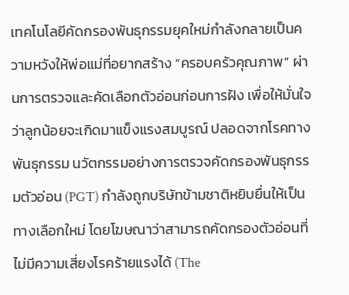เทคโนโลยีคัดกรองพันธุกรรมยุคใหม่กำลังกลายเป็นความหวังให้พ่อแม่ที่อยากสร้าง “ครอบครัวคุณภาพ” ผ่านการตรวจและคัดเลือกตัวอ่อนก่อนการฝัง เพื่อให้มั่นใจว่าลูกน้อยจะเกิดมาแข็งแรงสมบูรณ์ ปลอดจากโรคทางพันธุกรรม นวัตกรรมอย่างการตรวจคัดกรองพันธุกรรมตัวอ่อน (PGT) กำลังถูกบริษัทข้ามชาติหยิบยื่นให้เป็นทางเลือกใหม่ โดยโฆษณาว่าสามารถคัดกรองตัวอ่อนที่ไม่มีความเสี่ยงโรคร้ายแรงได้ (The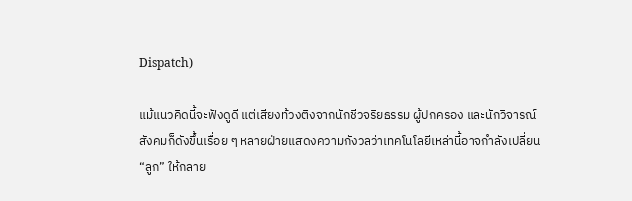Dispatch)

แม้แนวคิดนี้จะฟังดูดี แต่เสียงท้วงติงจากนักชีวจริยธรรม ผู้ปกครอง และนักวิจารณ์สังคมก็ดังขึ้นเรื่อย ๆ หลายฝ่ายแสดงความกังวลว่าเทคโนโลยีเหล่านี้อาจกำลังเปลี่ยน “ลูก” ให้กลาย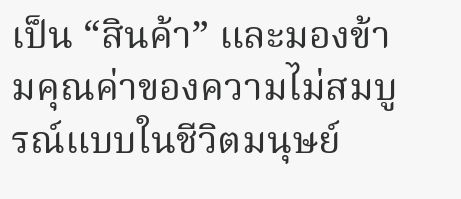เป็น “สินค้า” และมองข้ามคุณค่าของความไม่สมบูรณ์แบบในชีวิตมนุษย์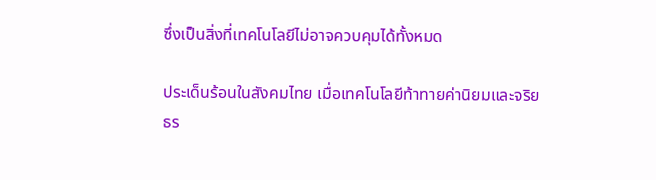ซึ่งเป็นสิ่งที่เทคโนโลยีไม่อาจควบคุมได้ทั้งหมด

ประเด็นร้อนในสังคมไทย เมื่อเทคโนโลยีท้าทายค่านิยมและจริยธร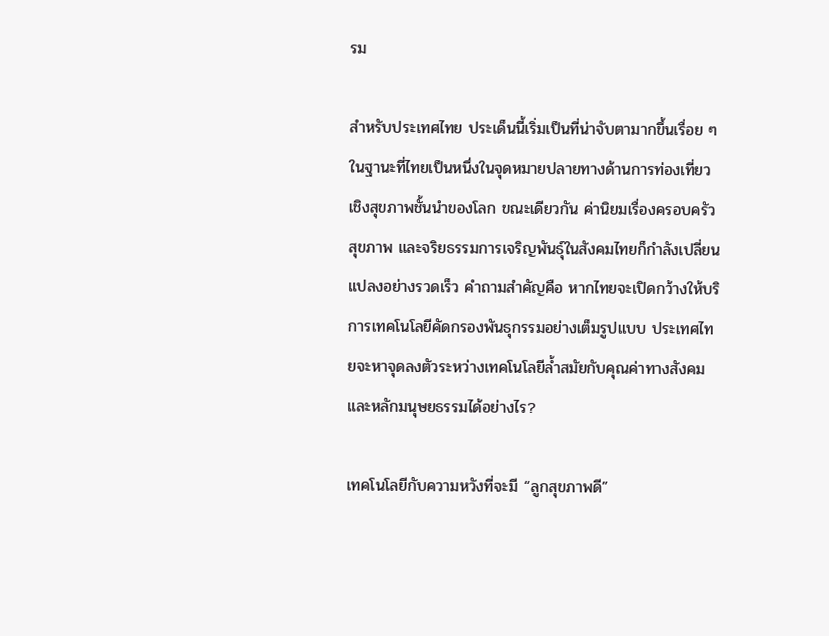รม

สำหรับประเทศไทย ประเด็นนี้เริ่มเป็นที่น่าจับตามากขึ้นเรื่อย ๆ ในฐานะที่ไทยเป็นหนึ่งในจุดหมายปลายทางด้านการท่องเที่ยวเชิงสุขภาพชั้นนำของโลก ขณะเดียวกัน ค่านิยมเรื่องครอบครัว สุขภาพ และจริยธรรมการเจริญพันธุ์ในสังคมไทยก็กำลังเปลี่ยนแปลงอย่างรวดเร็ว คำถามสำคัญคือ หากไทยจะเปิดกว้างให้บริการเทคโนโลยีคัดกรองพันธุกรรมอย่างเต็มรูปแบบ ประเทศไทยจะหาจุดลงตัวระหว่างเทคโนโลยีล้ำสมัยกับคุณค่าทางสังคมและหลักมนุษยธรรมได้อย่างไร?

เทคโนโลยีกับความหวังที่จะมี “ลูกสุขภาพดี”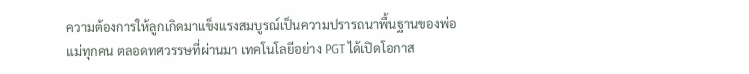ความต้องการให้ลูกเกิดมาแข็งแรงสมบูรณ์เป็นความปรารถนาพื้นฐานของพ่อแม่ทุกคน ตลอดทศวรรษที่ผ่านมา เทคโนโลยีอย่าง PGT ได้เปิดโอกาส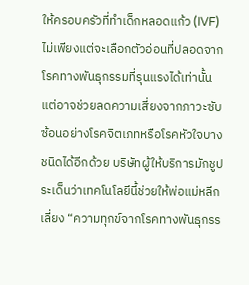ให้ครอบครัวที่ทำเด็กหลอดแก้ว (IVF) ไม่เพียงแต่จะเลือกตัวอ่อนที่ปลอดจากโรคทางพันธุกรรมที่รุนแรงได้เท่านั้น แต่อาจช่วยลดความเสี่ยงจากภาวะซับซ้อนอย่างโรคจิตเภทหรือโรคหัวใจบางชนิดได้อีกด้วย บริษัทผู้ให้บริการมักชูประเด็นว่าเทคโนโลยีนี้ช่วยให้พ่อแม่หลีกเลี่ยง “ความทุกข์จากโรคทางพันธุกรร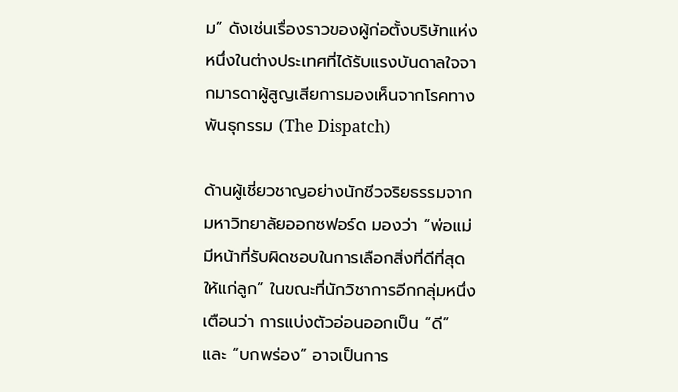ม” ดังเช่นเรื่องราวของผู้ก่อตั้งบริษัทแห่งหนึ่งในต่างประเทศที่ได้รับแรงบันดาลใจจากมารดาผู้สูญเสียการมองเห็นจากโรคทางพันธุกรรม (The Dispatch)

ด้านผู้เชี่ยวชาญอย่างนักชีวจริยธรรมจากมหาวิทยาลัยออกซฟอร์ด มองว่า “พ่อแม่มีหน้าที่รับผิดชอบในการเลือกสิ่งที่ดีที่สุดให้แก่ลูก” ในขณะที่นักวิชาการอีกกลุ่มหนึ่งเตือนว่า การแบ่งตัวอ่อนออกเป็น “ดี” และ “บกพร่อง” อาจเป็นการ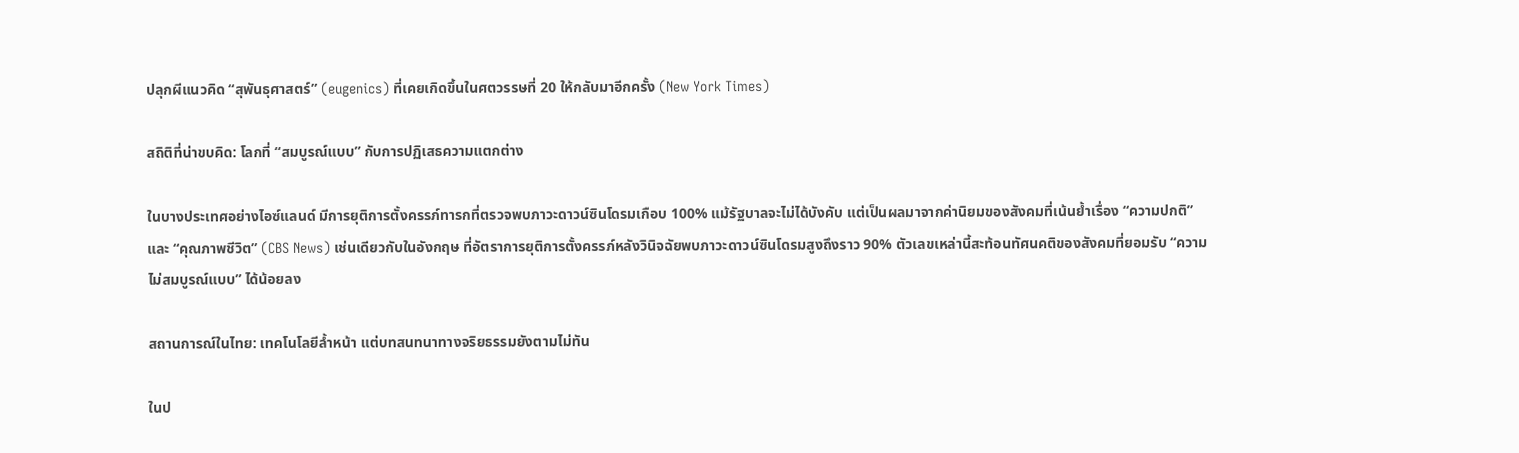ปลุกผีแนวคิด “สุพันธุศาสตร์” (eugenics) ที่เคยเกิดขึ้นในศตวรรษที่ 20 ให้กลับมาอีกครั้ง (New York Times)

สถิติที่น่าขบคิด: โลกที่ “สมบูรณ์แบบ” กับการปฏิเสธความแตกต่าง

ในบางประเทศอย่างไอซ์แลนด์ มีการยุติการตั้งครรภ์ทารกที่ตรวจพบภาวะดาวน์ซินโดรมเกือบ 100% แม้รัฐบาลจะไม่ได้บังคับ แต่เป็นผลมาจากค่านิยมของสังคมที่เน้นย้ำเรื่อง “ความปกติ” และ “คุณภาพชีวิต” (CBS News) เช่นเดียวกับในอังกฤษ ที่อัตราการยุติการตั้งครรภ์หลังวินิจฉัยพบภาวะดาวน์ซินโดรมสูงถึงราว 90% ตัวเลขเหล่านี้สะท้อนทัศนคติของสังคมที่ยอมรับ “ความไม่สมบูรณ์แบบ” ได้น้อยลง

สถานการณ์ในไทย: เทคโนโลยีล้ำหน้า แต่บทสนทนาทางจริยธรรมยังตามไม่ทัน

ในป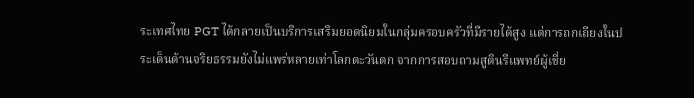ระเทศไทย PGT ได้กลายเป็นบริการเสริมยอดนิยมในกลุ่มครอบครัวที่มีรายได้สูง แต่การถกเถียงในประเด็นด้านจริยธรรมยังไม่แพร่หลายเท่าโลกตะวันตก จากการสอบถามสูตินรีแพทย์ผู้เชี่ย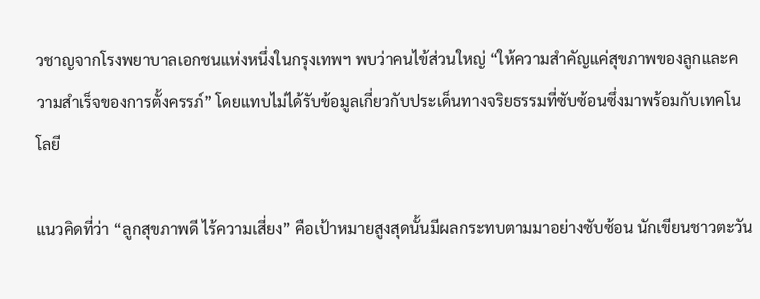วชาญจากโรงพยาบาลเอกชนแห่งหนึ่งในกรุงเทพฯ พบว่าคนไข้ส่วนใหญ่ “ให้ความสำคัญแค่สุขภาพของลูกและความสำเร็จของการตั้งครรภ์” โดยแทบไม่ได้รับข้อมูลเกี่ยวกับประเด็นทางจริยธรรมที่ซับซ้อนซึ่งมาพร้อมกับเทคโนโลยี

แนวคิดที่ว่า “ลูกสุขภาพดี ไร้ความเสี่ยง” คือเป้าหมายสูงสุดนั้นมีผลกระทบตามมาอย่างซับซ้อน นักเขียนชาวตะวัน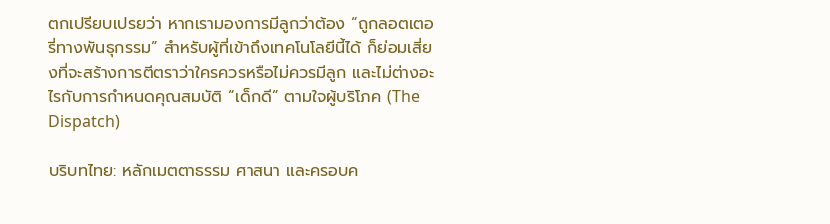ตกเปรียบเปรยว่า หากเรามองการมีลูกว่าต้อง “ถูกลอตเตอรี่ทางพันธุกรรม” สำหรับผู้ที่เข้าถึงเทคโนโลยีนี้ได้ ก็ย่อมเสี่ยงที่จะสร้างการตีตราว่าใครควรหรือไม่ควรมีลูก และไม่ต่างอะไรกับการกำหนดคุณสมบัติ “เด็กดี” ตามใจผู้บริโภค (The Dispatch)

บริบทไทย: หลักเมตตาธรรม ศาสนา และครอบค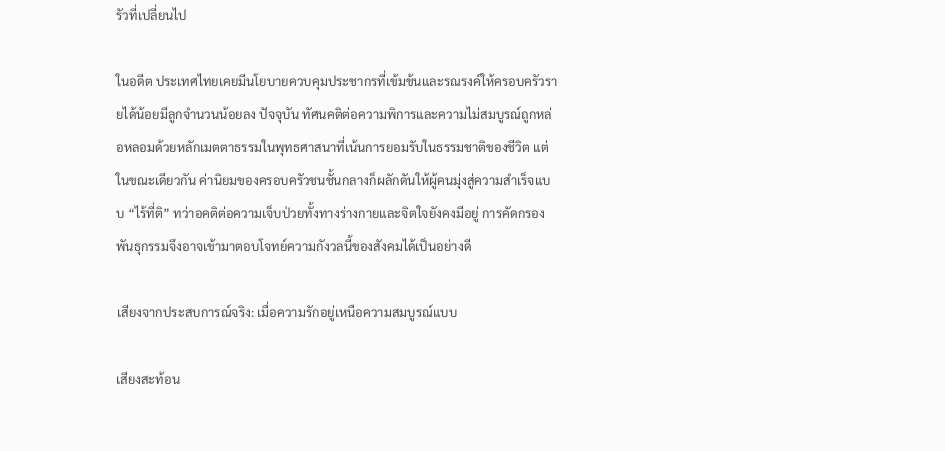รัวที่เปลี่ยนไป

ในอดีต ประเทศไทยเคยมีนโยบายควบคุมประชากรที่เข้มข้นและรณรงค์ให้ครอบครัวรายได้น้อยมีลูกจำนวนน้อยลง ปัจจุบัน ทัศนคติต่อความพิการและความไม่สมบูรณ์ถูกหล่อหลอมด้วยหลักเมตตาธรรมในพุทธศาสนาที่เน้นการยอมรับในธรรมชาติของชีวิต แต่ในขณะเดียวกัน ค่านิยมของครอบครัวชนชั้นกลางก็ผลักดันให้ผู้คนมุ่งสู่ความสำเร็จแบบ “ไร้ที่ติ” ทว่าอคติต่อความเจ็บป่วยทั้งทางร่างกายและจิตใจยังคงมีอยู่ การคัดกรองพันธุกรรมจึงอาจเข้ามาตอบโจทย์ความกังวลนี้ของสังคมได้เป็นอย่างดี

เสียงจากประสบการณ์จริง: เมื่อความรักอยู่เหนือความสมบูรณ์แบบ

เสียงสะท้อน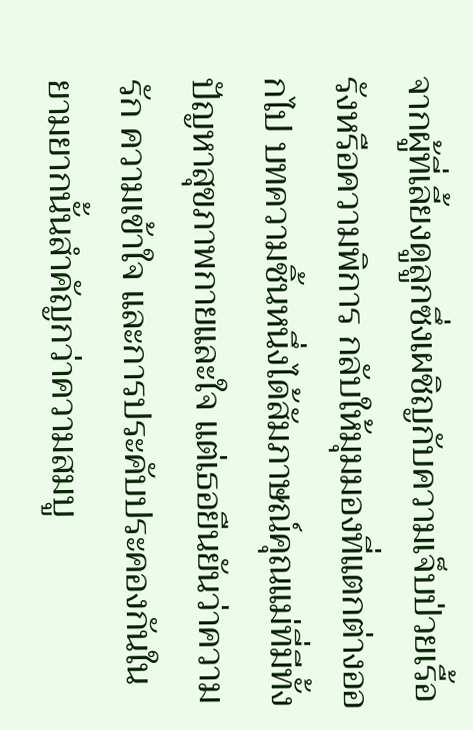จากผู้ที่เลี้ยงดูลูกซึ่งเผชิญกับความเจ็บป่วยเรื้อรังหรือความพิการ กลับให้มุมมองที่แตกต่างออกไป บทความชิ้นหนึ่งได้สัมภาษณ์คุณแม่ที่มีทั้งปัญหาสุขภาพกายและใจ แต่เธอยืนยันว่าความรัก ความเข้าใจ และการประคับประคองกันในยามยากนั้นสำคัญกว่าความสมบู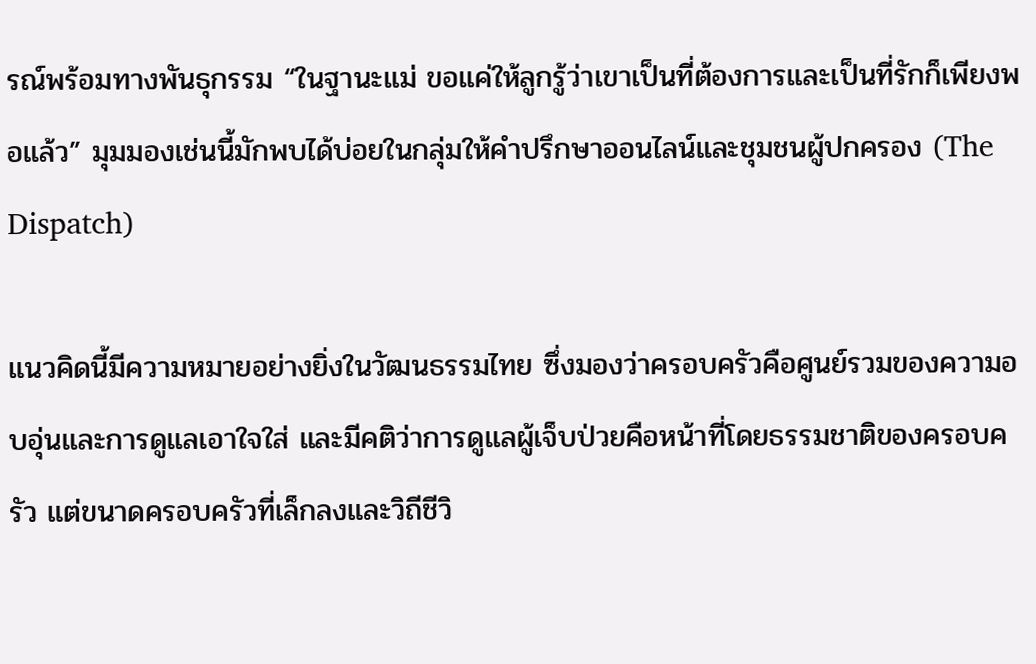รณ์พร้อมทางพันธุกรรม “ในฐานะแม่ ขอแค่ให้ลูกรู้ว่าเขาเป็นที่ต้องการและเป็นที่รักก็เพียงพอแล้ว” มุมมองเช่นนี้มักพบได้บ่อยในกลุ่มให้คำปรึกษาออนไลน์และชุมชนผู้ปกครอง (The Dispatch)

แนวคิดนี้มีความหมายอย่างยิ่งในวัฒนธรรมไทย ซึ่งมองว่าครอบครัวคือศูนย์รวมของความอบอุ่นและการดูแลเอาใจใส่ และมีคติว่าการดูแลผู้เจ็บป่วยคือหน้าที่โดยธรรมชาติของครอบครัว แต่ขนาดครอบครัวที่เล็กลงและวิถีชีวิ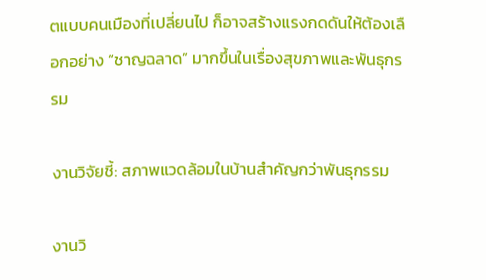ตแบบคนเมืองที่เปลี่ยนไป ก็อาจสร้างแรงกดดันให้ต้องเลือกอย่าง “ชาญฉลาด” มากขึ้นในเรื่องสุขภาพและพันธุกรรม

งานวิจัยชี้: สภาพแวดล้อมในบ้านสำคัญกว่าพันธุกรรม

งานวิ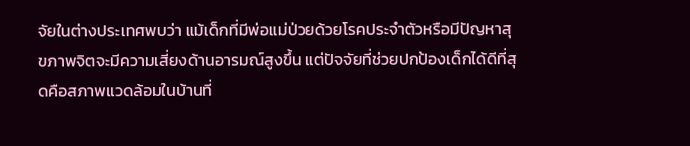จัยในต่างประเทศพบว่า แม้เด็กที่มีพ่อแม่ป่วยด้วยโรคประจำตัวหรือมีปัญหาสุขภาพจิตจะมีความเสี่ยงด้านอารมณ์สูงขึ้น แต่ปัจจัยที่ช่วยปกป้องเด็กได้ดีที่สุดคือสภาพแวดล้อมในบ้านที่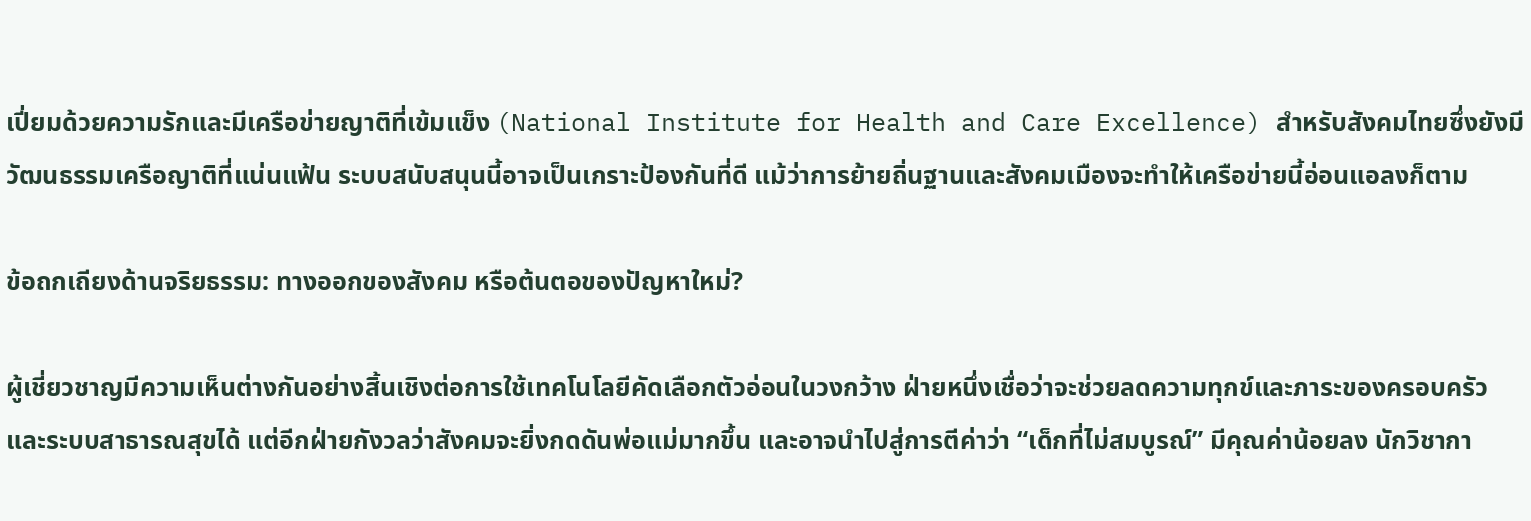เปี่ยมด้วยความรักและมีเครือข่ายญาติที่เข้มแข็ง (National Institute for Health and Care Excellence) สำหรับสังคมไทยซึ่งยังมีวัฒนธรรมเครือญาติที่แน่นแฟ้น ระบบสนับสนุนนี้อาจเป็นเกราะป้องกันที่ดี แม้ว่าการย้ายถิ่นฐานและสังคมเมืองจะทำให้เครือข่ายนี้อ่อนแอลงก็ตาม

ข้อถกเถียงด้านจริยธรรม: ทางออกของสังคม หรือต้นตอของปัญหาใหม่?

ผู้เชี่ยวชาญมีความเห็นต่างกันอย่างสิ้นเชิงต่อการใช้เทคโนโลยีคัดเลือกตัวอ่อนในวงกว้าง ฝ่ายหนึ่งเชื่อว่าจะช่วยลดความทุกข์และภาระของครอบครัวและระบบสาธารณสุขได้ แต่อีกฝ่ายกังวลว่าสังคมจะยิ่งกดดันพ่อแม่มากขึ้น และอาจนำไปสู่การตีค่าว่า “เด็กที่ไม่สมบูรณ์” มีคุณค่าน้อยลง นักวิชากา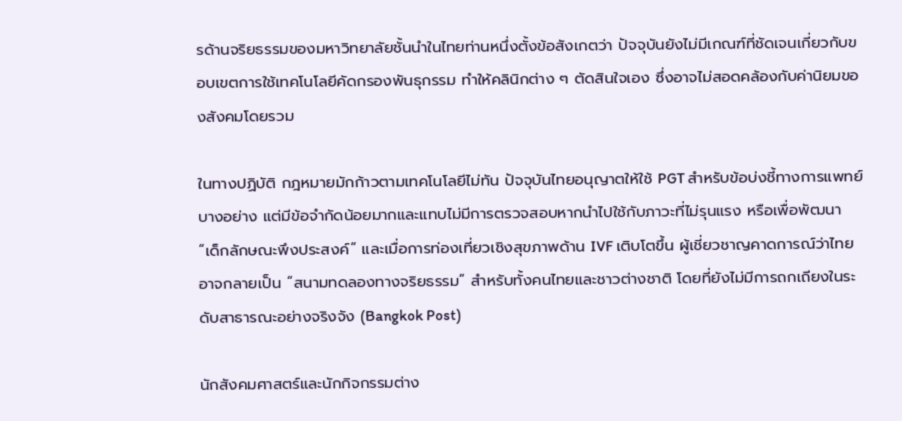รด้านจริยธรรมของมหาวิทยาลัยชั้นนำในไทยท่านหนึ่งตั้งข้อสังเกตว่า ปัจจุบันยังไม่มีเกณฑ์ที่ชัดเจนเกี่ยวกับขอบเขตการใช้เทคโนโลยีคัดกรองพันธุกรรม ทำให้คลินิกต่าง ๆ ตัดสินใจเอง ซึ่งอาจไม่สอดคล้องกับค่านิยมของสังคมโดยรวม

ในทางปฏิบัติ กฎหมายมักก้าวตามเทคโนโลยีไม่ทัน ปัจจุบันไทยอนุญาตให้ใช้ PGT สำหรับข้อบ่งชี้ทางการแพทย์บางอย่าง แต่มีข้อจำกัดน้อยมากและแทบไม่มีการตรวจสอบหากนำไปใช้กับภาวะที่ไม่รุนแรง หรือเพื่อพัฒนา “เด็กลักษณะพึงประสงค์” และเมื่อการท่องเที่ยวเชิงสุขภาพด้าน IVF เติบโตขึ้น ผู้เชี่ยวชาญคาดการณ์ว่าไทยอาจกลายเป็น “สนามทดลองทางจริยธรรม” สำหรับทั้งคนไทยและชาวต่างชาติ โดยที่ยังไม่มีการถกเถียงในระดับสาธารณะอย่างจริงจัง (Bangkok Post)

นักสังคมศาสตร์และนักกิจกรรมต่าง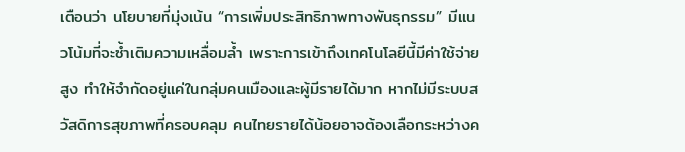เตือนว่า นโยบายที่มุ่งเน้น “การเพิ่มประสิทธิภาพทางพันธุกรรม” มีแนวโน้มที่จะซ้ำเติมความเหลื่อมล้ำ เพราะการเข้าถึงเทคโนโลยีนี้มีค่าใช้จ่ายสูง ทำให้จำกัดอยู่แค่ในกลุ่มคนเมืองและผู้มีรายได้มาก หากไม่มีระบบสวัสดิการสุขภาพที่ครอบคลุม คนไทยรายได้น้อยอาจต้องเลือกระหว่างค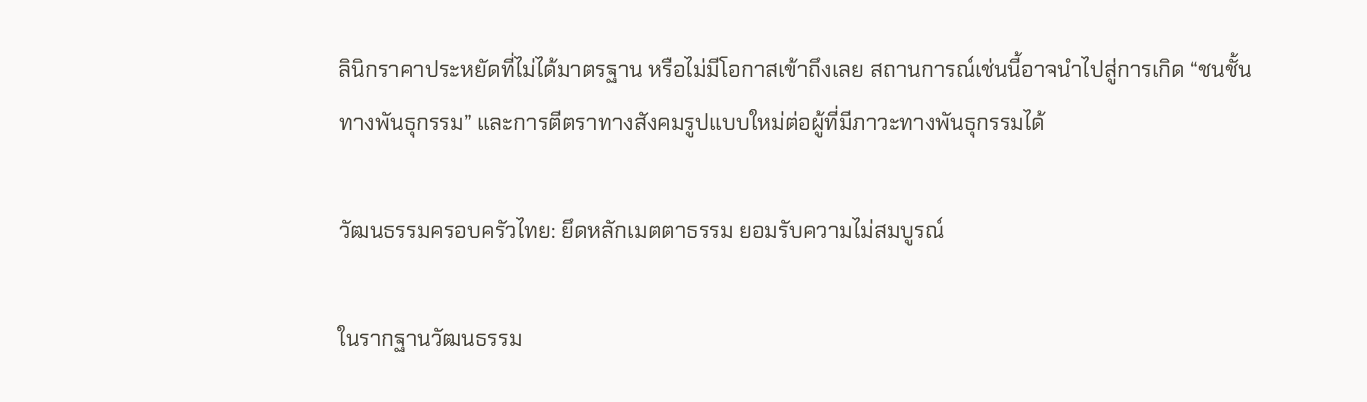ลินิกราคาประหยัดที่ไม่ได้มาตรฐาน หรือไม่มีโอกาสเข้าถึงเลย สถานการณ์เช่นนี้อาจนำไปสู่การเกิด “ชนชั้นทางพันธุกรรม” และการตีตราทางสังคมรูปแบบใหม่ต่อผู้ที่มีภาวะทางพันธุกรรมได้

วัฒนธรรมครอบครัวไทย: ยึดหลักเมตตาธรรม ยอมรับความไม่สมบูรณ์

ในรากฐานวัฒนธรรม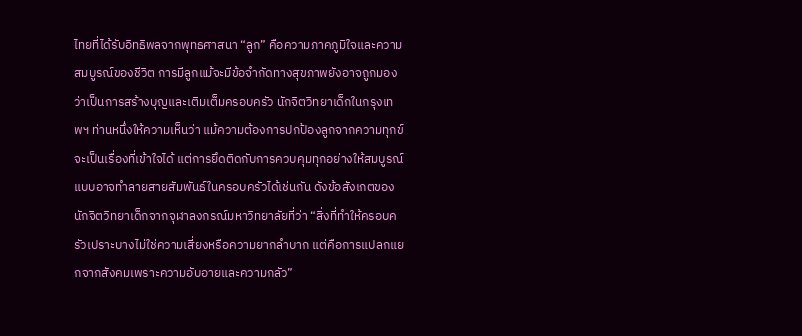ไทยที่ได้รับอิทธิพลจากพุทธศาสนา “ลูก” คือความภาคภูมิใจและความสมบูรณ์ของชีวิต การมีลูกแม้จะมีข้อจำกัดทางสุขภาพยังอาจถูกมองว่าเป็นการสร้างบุญและเติมเต็มครอบครัว นักจิตวิทยาเด็กในกรุงเทพฯ ท่านหนึ่งให้ความเห็นว่า แม้ความต้องการปกป้องลูกจากความทุกข์จะเป็นเรื่องที่เข้าใจได้ แต่การยึดติดกับการควบคุมทุกอย่างให้สมบูรณ์แบบอาจทำลายสายสัมพันธ์ในครอบครัวได้เช่นกัน ดังข้อสังเกตของนักจิตวิทยาเด็กจากจุฬาลงกรณ์มหาวิทยาลัยที่ว่า “สิ่งที่ทำให้ครอบครัวเปราะบางไม่ใช่ความเสี่ยงหรือความยากลำบาก แต่คือการแปลกแยกจากสังคมเพราะความอับอายและความกลัว”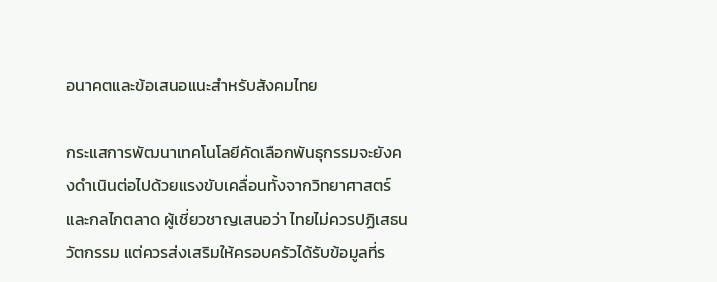อนาคตและข้อเสนอแนะสำหรับสังคมไทย

กระแสการพัฒนาเทคโนโลยีคัดเลือกพันธุกรรมจะยังคงดำเนินต่อไปด้วยแรงขับเคลื่อนทั้งจากวิทยาศาสตร์และกลไกตลาด ผู้เชี่ยวชาญเสนอว่า ไทยไม่ควรปฏิเสธนวัตกรรม แต่ควรส่งเสริมให้ครอบครัวได้รับข้อมูลที่ร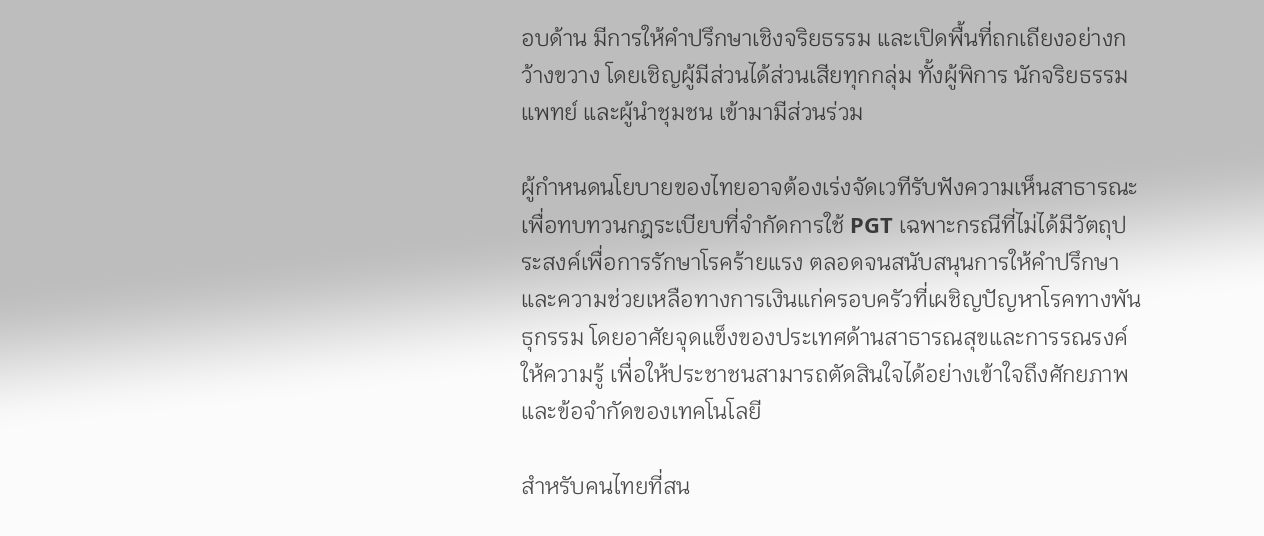อบด้าน มีการให้คำปรึกษาเชิงจริยธรรม และเปิดพื้นที่ถกเถียงอย่างกว้างขวาง โดยเชิญผู้มีส่วนได้ส่วนเสียทุกกลุ่ม ทั้งผู้พิการ นักจริยธรรม แพทย์ และผู้นำชุมชน เข้ามามีส่วนร่วม

ผู้กำหนดนโยบายของไทยอาจต้องเร่งจัดเวทีรับฟังความเห็นสาธารณะ เพื่อทบทวนกฎระเบียบที่จำกัดการใช้ PGT เฉพาะกรณีที่ไม่ได้มีวัตถุประสงค์เพื่อการรักษาโรคร้ายแรง ตลอดจนสนับสนุนการให้คำปรึกษาและความช่วยเหลือทางการเงินแก่ครอบครัวที่เผชิญปัญหาโรคทางพันธุกรรม โดยอาศัยจุดแข็งของประเทศด้านสาธารณสุขและการรณรงค์ให้ความรู้ เพื่อให้ประชาชนสามารถตัดสินใจได้อย่างเข้าใจถึงศักยภาพและข้อจำกัดของเทคโนโลยี

สำหรับคนไทยที่สน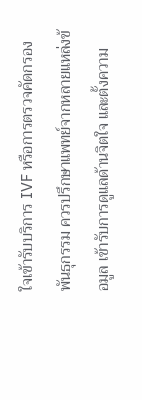ใจเข้ารับบริการ IVF หรือการตรวจคัดกรองพันธุกรรม ควรปรึกษาแพทย์จากหลายแหล่งข้อมูล เข้ารับการดูแลด้านจิตใจ และตั้งความ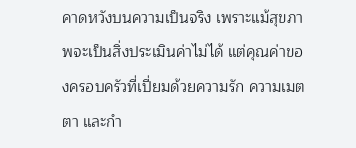คาดหวังบนความเป็นจริง เพราะแม้สุขภาพจะเป็นสิ่งประเมินค่าไม่ได้ แต่คุณค่าของครอบครัวที่เปี่ยมด้วยความรัก ความเมตตา และกำ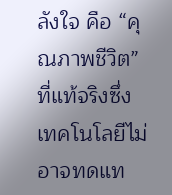ลังใจ คือ “คุณภาพชีวิต” ที่แท้จริงซึ่งเทคโนโลยีไม่อาจทดแท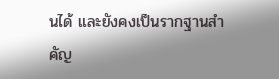นได้ และยังคงเป็นรากฐานสำคัญ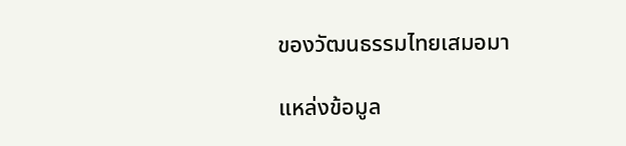ของวัฒนธรรมไทยเสมอมา

แหล่งข้อมูล